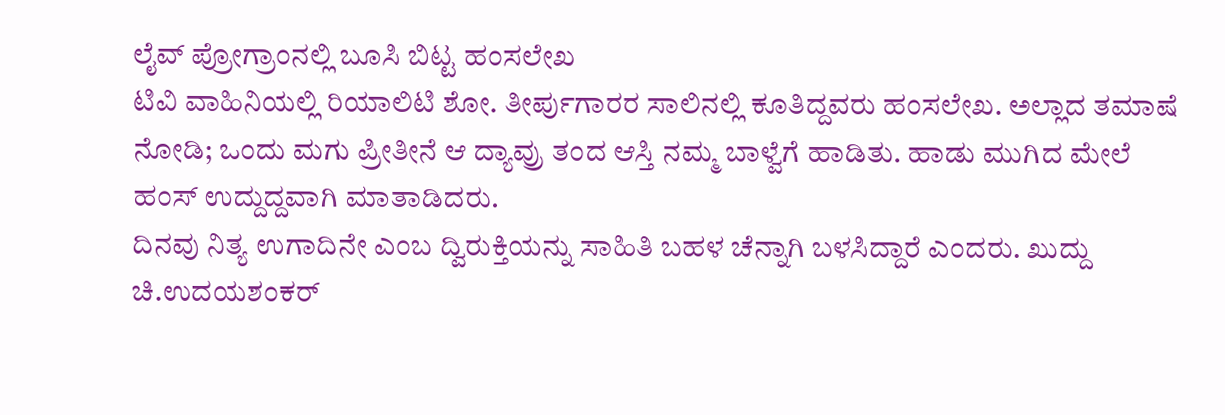ಲೈವ್ ಪ್ರೋಗ್ರಾಂನಲ್ಲಿ ಬೂಸಿ ಬಿಟ್ಟ ಹಂಸಲೇಖ
ಟಿವಿ ವಾಹಿನಿಯಲ್ಲಿ ರಿಯಾಲಿಟಿ ಶೋ. ತೀರ್ಪುಗಾರರ ಸಾಲಿನಲ್ಲಿ ಕೂತಿದ್ದವರು ಹಂಸಲೇಖ. ಅಲ್ಲಾದ ತಮಾಷೆ ನೋಡಿ; ಒಂದು ಮಗು ಪ್ರೀತೀನೆ ಆ ದ್ಯಾವ್ರು ತಂದ ಆಸ್ತಿ ನಮ್ಮ ಬಾಳ್ವೆಗೆ ಹಾಡಿತು. ಹಾಡು ಮುಗಿದ ಮೇಲೆ ಹಂಸ್ ಉದ್ದುದ್ದವಾಗಿ ಮಾತಾಡಿದರು.
ದಿನವು ನಿತ್ಯ ಉಗಾದಿನೇ ಎಂಬ ದ್ವಿರುಕ್ತಿಯನ್ನು ಸಾಹಿತಿ ಬಹಳ ಚೆನ್ನಾಗಿ ಬಳಸಿದ್ದಾರೆ ಎಂದರು. ಖುದ್ದು ಚಿ.ಉದಯಶಂಕರ್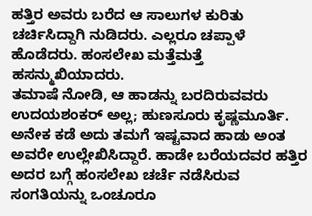ಹತ್ತಿರ ಅವರು ಬರೆದ ಆ ಸಾಲುಗಳ ಕುರಿತು ಚರ್ಚಿಸಿದ್ದಾಗಿ ನುಡಿದರು. ಎಲ್ಲರೂ ಚಪ್ಪಾಳೆ ಹೊಡೆದರು. ಹಂಸಲೇಖ ಮತ್ತೆಮತ್ತೆ ಹಸನ್ಮುಖಿಯಾದರು.
ತಮಾಷೆ ನೋಡಿ, ಆ ಹಾಡನ್ನು ಬರದಿರುವವರು ಉದಯಶಂಕರ್ ಅಲ್ಲ; ಹುಣಸೂರು ಕೃಷ್ಣಮೂರ್ತಿ. ಅನೇಕ ಕಡೆ ಅದು ತಮಗೆ ಇಷ್ಟವಾದ ಹಾಡು ಅಂತ ಅವರೇ ಉಲ್ಲೇಖಿಸಿದ್ದಾರೆ. ಹಾಡೇ ಬರೆಯದವರ ಹತ್ತಿರ ಅದರ ಬಗ್ಗೆ ಹಂಸಲೇಖ ಚರ್ಚೆ ನಡೆಸಿರುವ ಸಂಗತಿಯನ್ನು ಒಂಚೂರೂ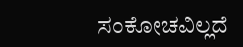ಸಂಕೋಚವಿಲ್ಲದೆ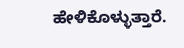ಹೇಳಿಕೊಳ್ಳುತ್ತಾರೆ.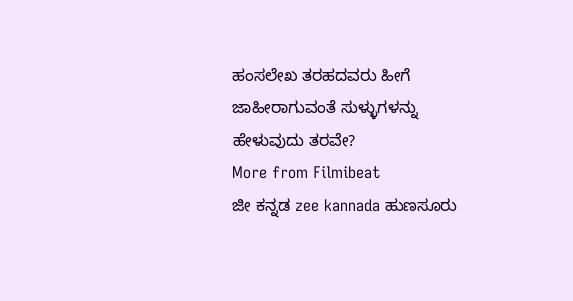ಹಂಸಲೇಖ ತರಹದವರು ಹೀಗೆ ಜಾಹೀರಾಗುವಂತೆ ಸುಳ್ಳುಗಳನ್ನು ಹೇಳುವುದು ತರವೇ?
More from Filmibeat
ಜೀ ಕನ್ನಡ zee kannada ಹುಣಸೂರು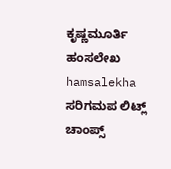ಕೃಷ್ಣಮೂರ್ತಿ ಹಂಸಲೇಖ hamsalekha ಸರಿಗಮಪ ಲಿಟ್ಲ್ ಚಾಂಪ್ಸ್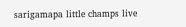sarigamapa little champs live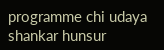programme chi udaya shankar hunsur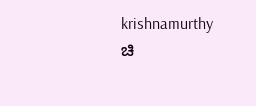krishnamurthy ಚಿ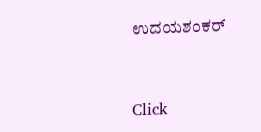ಉದಯಶಂಕರ್


Click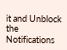it and Unblock the Notifications